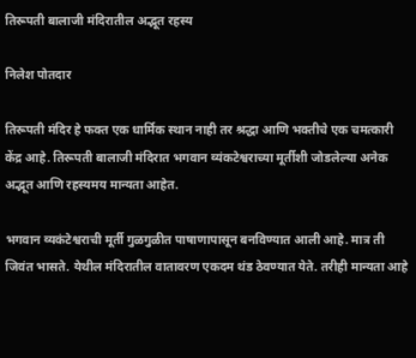तिरूपती बालाजी मंदिरातील अद्भूत रहस्य

निलेश पोतदार

तिरूपती मंदिर हे फक्त एक धार्मिक स्थान नाही तर श्रद्धा आणि भक्तीचे एक चमत्‍कारी केंद्र आहे. तिरूपती बालाजी मंदिरात भगवान व्यंकटेश्वराच्या मूर्तीशी जोडलेल्या अनेक अद्भूत आणि रहस्यमय मान्यता आहेत.

भगवान व्यकंटेश्वराची मूर्ती गुळगुळीत पाषाणापासून बनविण्यात आली आहे. मात्र ती जिवंत भासते. येथील मंदिरातील वातावरण एकदम थंड ठेवण्यात येते. तरीही मान्यता आहे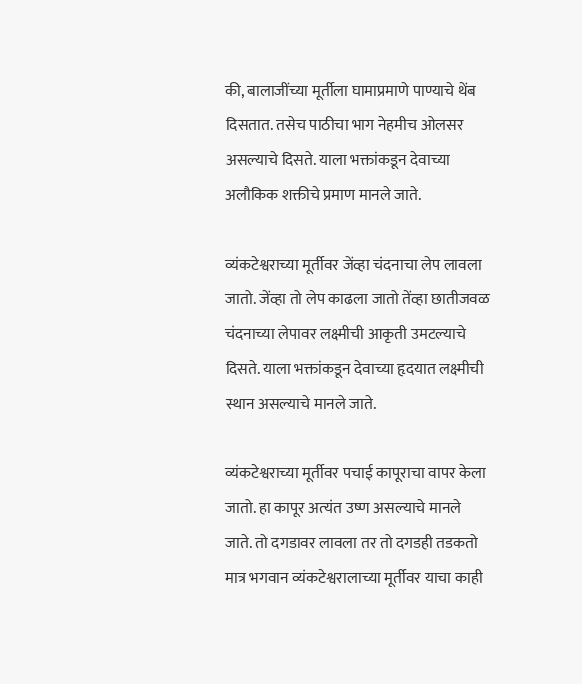की, बालाजींच्या मूर्तीला घामाप्रमाणे पाण्याचे थेंब दिसतात. तसेच पाठीचा भाग नेहमीच ओलसर असल्याचे दिसते. याला भक्तांकडून देवाच्या अलौकिक शक्तीचे प्रमाण मानले जाते.

व्यंकटेश्वराच्या मूर्तीवर जेंव्हा चंदनाचा लेप लावला जातो. जेंव्हा तो लेप काढला जातो तेंव्हा छातीजवळ चंदनाच्या लेपावर लक्ष्मीची आकृती उमटल्याचे दिसते. याला भक्तांकडून देवाच्या हृदयात लक्ष्मीची स्थान असल्याचे मानले जाते.

व्यंकटेश्वराच्या मूर्तीवर पचाई कापूराचा वापर केला जातो. हा कापूर अत्‍यंत उष्ण असल्याचे मानले जाते. तो दगडावर लावला तर तो दगडही तडकतो मात्र भगवान व्यंकटेश्वरालाच्या मूर्तीवर याचा काही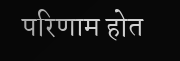परिणाम होत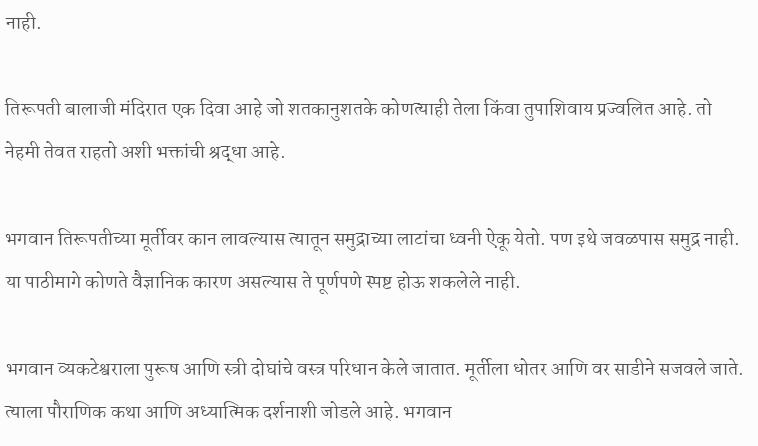नाही.

तिरूपती बालाजी मंदिरात एक दिवा आहे जो शतकानुशतके कोणत्‍याही तेला किंवा तुपाशिवाय प्रज्वलित आहे. तो नेहमी तेवत राहतो अशी भक्तांची श्रद्धा आहे.

भगवान तिरूपतीच्या मूर्तीवर कान लावल्यास त्‍यातून समुद्राच्या लाटांचा ध्वनी ऐकू येतो. पण इथे जवळपास समुद्र नाही. या पाठीमागे कोणते वैज्ञानिक कारण असल्यास ते पूर्णपणे स्पष्ट होऊ शकलेले नाही.

भगवान व्यकटेश्वराला पुरूष आणि स्त्री दोघांचे वस्त्र परिधान केले जातात. मूर्तीला धोतर आणि वर साडीने सजवले जाते. त्‍याला पौराणिक कथा आणि अध्यात्‍मिक दर्शनाशी जोडले आहे. भगवान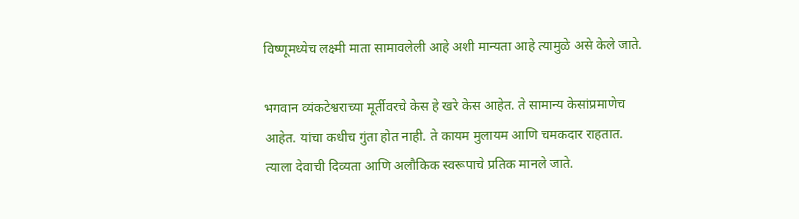विष्णूमध्येच लक्ष्मी माता सामावलेली आहे अशी मान्यता आहे त्‍यामुळे असे केले जाते.

भगवान व्यंकटेश्वराच्या मूर्तीवरचे केस हे खरे केस आहेत. ते सामान्य केसांप्रमाणेच आहेत. यांचा कधीच गुंता होत नाही. ते कायम मुलायम आणि चमकदार राहतात. त्‍याला देवाची दिव्यता आणि अलौकिक स्वरूपाचे प्रतिक मानले जाते.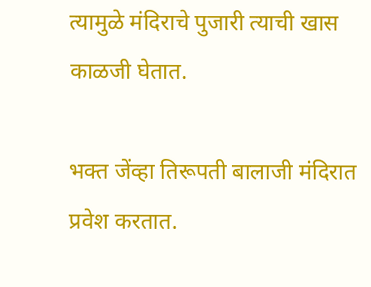त्‍यामुळे मंदिराचे पुजारी त्‍याची खास काळजी घेतात.

भक्त जेंव्हा तिरूपती बालाजी मंदिरात प्रवेश करतात.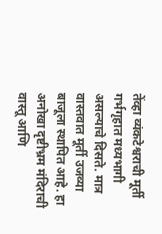तेंव्हा व्यंकटेश्वराची मूर्ती गर्भगृहात मध्यभागी असल्याचे दिसते. मात्र वास्तवात मूर्ती उजव्या बाजूला स्थापित आहे. हा अनोखा दृष्टीभ्रम मंदिराची वास्तू आणि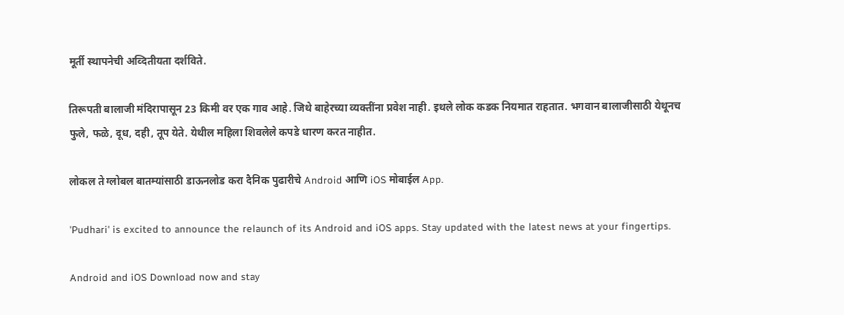मूर्ती स्थापनेची अव्दितीयता दर्शविते.

तिरूपती बालाजी मंदिरापासून 23 किमी वर एक गाव आहे. जिथे बाहेरच्या व्यक्तींना प्रवेश नाही. इथले लोक कडक नियमात राहतात. भगवान बालाजीसाठी येथूनच फुले, फळे, दूध, दही, तूप येते. येथील महिला शिवलेले कपडे धारण करत नाहीत.

लोकल ते ग्लोबल बातम्यांसाठी डाऊनलोड करा दैनिक पुढारीचे Android आणि iOS मोबाईल App.

'Pudhari' is excited to announce the relaunch of its Android and iOS apps. Stay updated with the latest news at your fingertips.

Android and iOS Download now and stay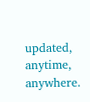updated, anytime, anywhere.